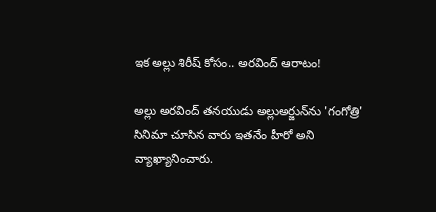ఇక అల్లు శిరీష్‌ కోసం.. అరవింద్ ఆరాటం!

అల్లు అరవింద్‌ తనయుడు అల్లుఅర్జున్‌ను 'గంగోత్రి' సినిమా చూసిన వారు ఇతనేం హీరో అని వ్యాఖ్యానించారు.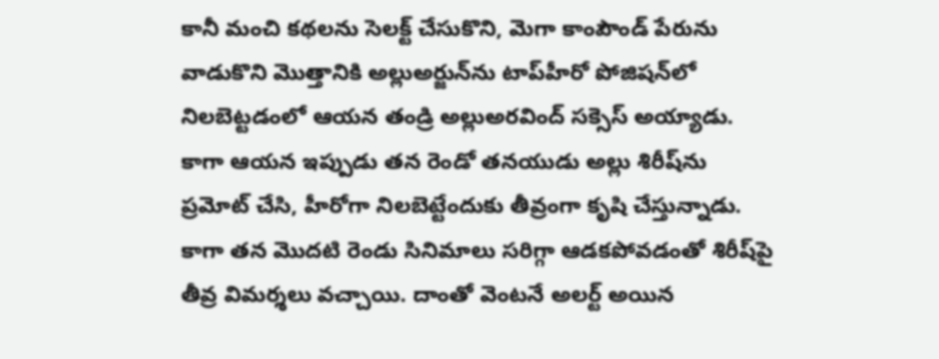కానీ మంచి కథలను సెలక్ట్‌ చేసుకొని, మెగా కాంపౌండ్‌ పేరును వాడుకొని మొత్తానికి అల్లుఅర్జున్‌ను టాప్‌హీరో పోజిషన్‌లో నిలబెట్టడంలో ఆయన తండ్రి అల్లుఅరవింద్‌ సక్సెస్‌ అయ్యాడు. కాగా ఆయన ఇప్పుడు తన రెండో తనయుడు అల్లు శిరీష్‌ను ప్రమోట్‌ చేసి, హీరోగా నిలబెట్టేందుకు తీవ్రంగా కృషి చేస్తున్నాడు. కాగా తన మొదటి రెండు సినిమాలు సరిగ్గా ఆడకపోవడంతో శిరీష్‌పై తీవ్ర విమర్శలు వచ్చాయి. దాంతో వెంటనే అలర్ట్‌ అయిన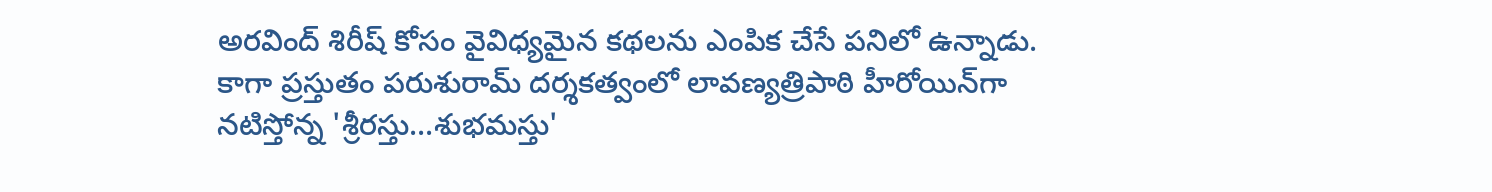అరవింద్‌ శిరీష్‌ కోసం వైవిధ్యమైన కథలను ఎంపిక చేసే పనిలో ఉన్నాడు. కాగా ప్రస్తుతం పరుశురామ్‌ దర్శకత్వంలో లావణ్యత్రిపాఠి హీరోయిన్‌గా నటిస్తోన్న 'శ్రీరస్తు...శుభమస్తు'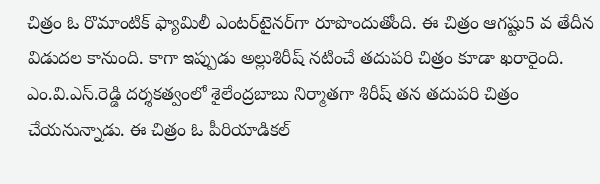చిత్రం ఓ రొమాంటిక్‌ ఫ్యామిలీ ఎంటర్‌టైనర్‌గా రూపొందుతోంది. ఈ చిత్రం ఆగష్టు5 వ తేదీన విడుదల కానుంది. కాగా ఇప్పుడు అల్లుశిరీష్‌ నటించే తదుపరి చిత్రం కూడా ఖరారైంది. ఎం.వి.ఎస్‌.రెడ్డి దర్శకత్వంలో శైలేంద్రబాబు నిర్మాతగా శిరీష్‌ తన తదుపరి చిత్రం చేయనున్నాడు. ఈ చిత్రం ఓ పీరియాడికల్‌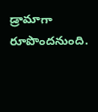డ్రామాగా రూపొందనుంది.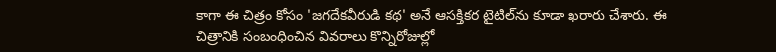కాగా ఈ చిత్రం కోసం 'జగదేకవీరుడి కథ' అనే ఆసక్తికర టైటిల్‌ను కూడా ఖరారు చేశారు. ఈ చిత్రానికి సంబంధించిన వివరాలు కొన్నిరోజుల్లో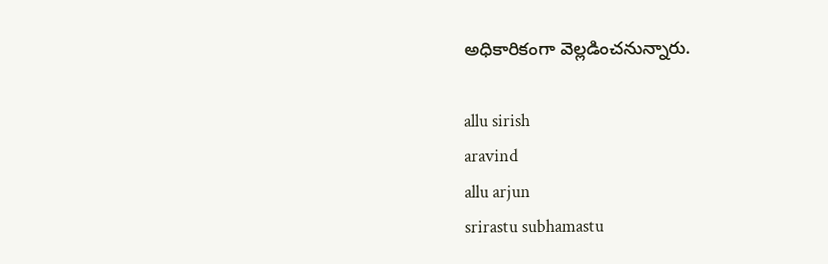అధికారికంగా వెల్లడించనున్నారు.

allu sirish
aravind
allu arjun
srirastu subhamastu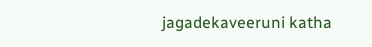jagadekaveeruni katha